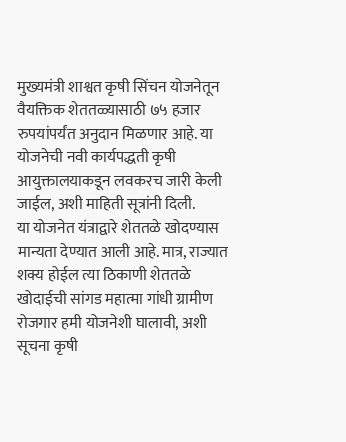मुख्यमंत्री शाश्वत कृषी सिंचन योजनेतून वैयक्तिक शेततळ्यासाठी ७५ हजार रुपयांपर्यंत अनुदान मिळणार आहे. या योजनेची नवी कार्यपद्धती कृषी आयुक्तालयाकडून लवकरच जारी केली जाईल, अशी माहिती सूत्रांनी दिली.
या योजनेत यंत्राद्वारे शेततळे खोदण्यास मान्यता देण्यात आली आहे. मात्र, राज्यात शक्य होईल त्या ठिकाणी शेततळे खोदाईची सांगड महात्मा गांधी ग्रामीण रोजगार हमी योजनेशी घालावी, अशी सूचना कृषी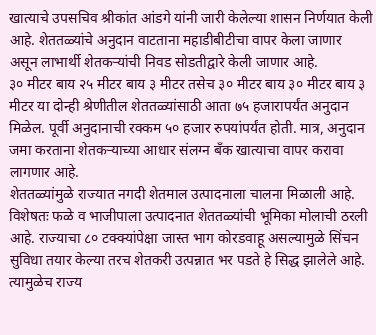खात्याचे उपसचिव श्रीकांत आंडगे यांनी जारी केलेल्या शासन निर्णयात केली आहे. शेततळ्यांचे अनुदान वाटताना महाडीबीटीचा वापर केला जाणार असून लाभार्थी शेतकऱ्यांची निवड सोडतीद्वारे केली जाणार आहे.
३० मीटर बाय २५ मीटर बाय ३ मीटर तसेच ३० मीटर बाय ३० मीटर बाय ३ मीटर या दोन्ही श्रेणीतील शेततळ्यांसाठी आता ७५ हजारापर्यंत अनुदान मिळेल. पूर्वी अनुदानाची रक्कम ५० हजार रुपयांपर्यंत होती. मात्र, अनुदान जमा करताना शेतकऱ्याच्या आधार संलग्न बॅंक खात्याचा वापर करावा लागणार आहे.
शेततळ्यांमुळे राज्यात नगदी शेतमाल उत्पादनाला चालना मिळाली आहे. विशेषतः फळे व भाजीपाला उत्पादनात शेततळ्यांची भूमिका मोलाची ठरली आहे. राज्याचा ८० टक्क्यांपेक्षा जास्त भाग कोरडवाहू असल्यामुळे सिंचन सुविधा तयार केल्या तरच शेतकरी उत्पन्नात भर पडते हे सिद्ध झालेले आहे. त्यामुळेच राज्य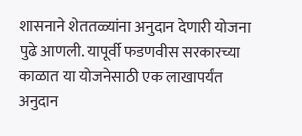शासनाने शेततळ्यांना अनुदान देणारी योजना पुढे आणली. यापूर्वी फडणवीस सरकारच्या काळात या योजनेसाठी एक लाखापर्यंत अनुदान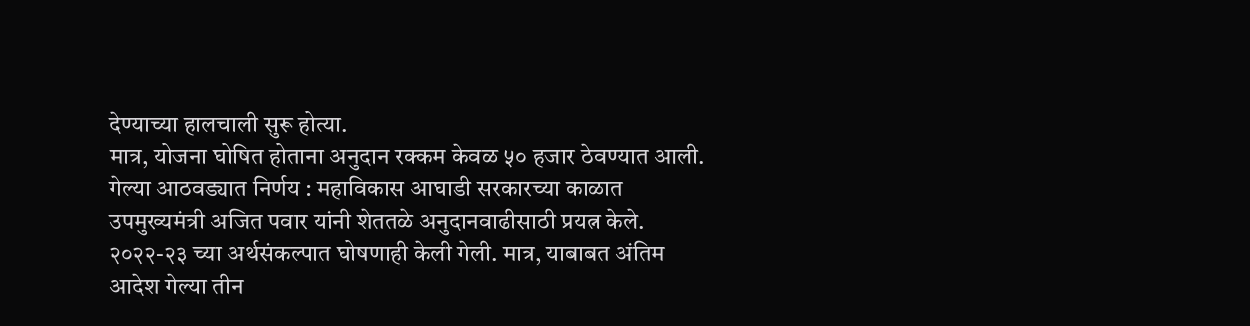देण्याच्या हालचाली सुरू होत्या.
मात्र, योजना घोषित होताना अनुदान रक्कम केवळ ५० हजार ठेवण्यात आली.
गेल्या आठवड्यात निर्णय : महाविकास आघाडी सरकारच्या काळात उपमुख्यमंत्री अजित पवार यांनी शेततळे अनुदानवाढीसाठी प्रयत्न केले. २०२२-२३ च्या अर्थसंकल्पात घोषणाही केली गेली. मात्र, याबाबत अंतिम आदेश गेल्या तीन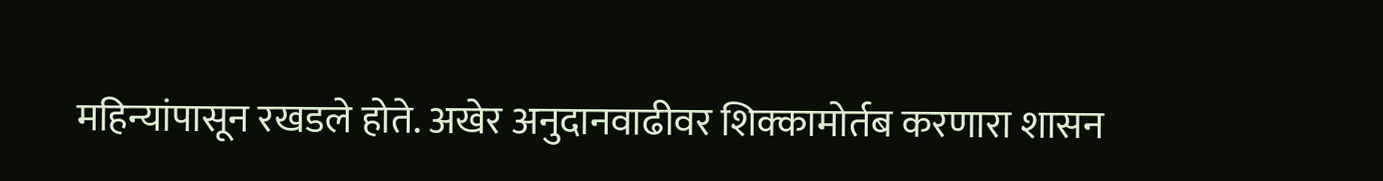महिन्यांपासून रखडले होते. अखेर अनुदानवाढीवर शिक्कामोर्तब करणारा शासन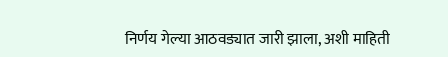निर्णय गेल्या आठवड्यात जारी झाला, अशी माहिती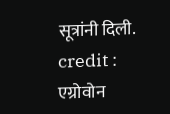सूत्रांनी दिली.
credit : एग्रोवोन